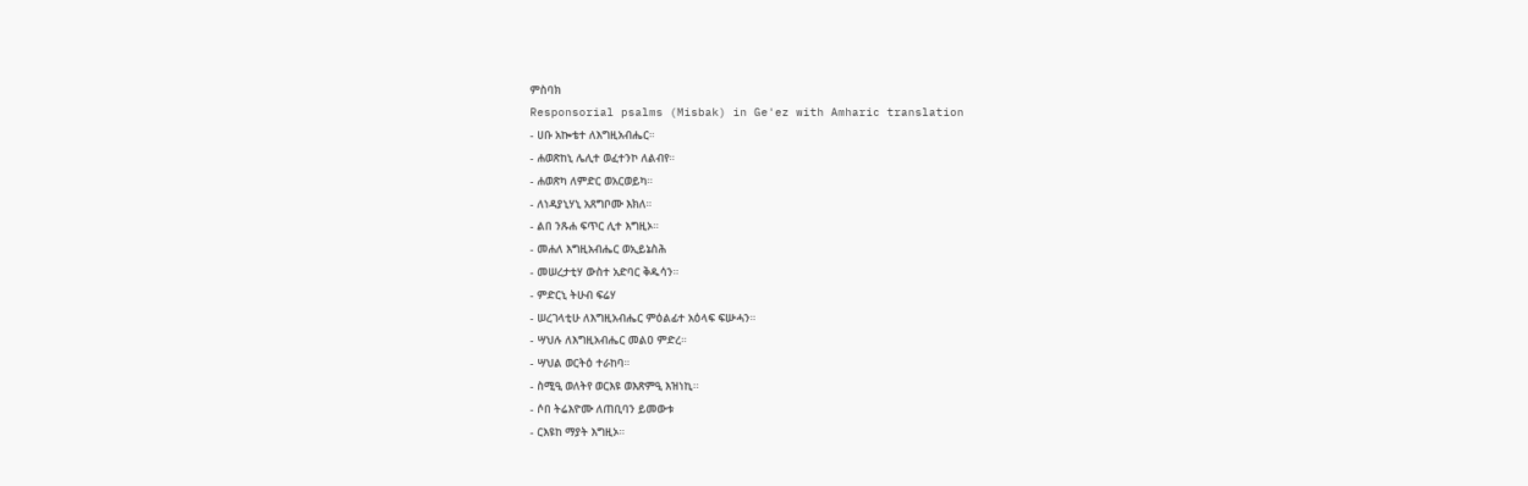ምስባክ
Responsorial psalms (Misbak) in Ge'ez with Amharic translation
- ሀቡ አኰቴተ ለእግዚአብሔር።
- ሐወጽከኒ ሌሊተ ወፈተንኮ ለልብየ።
- ሐወጽካ ለምድር ወአርወይካ።
- ለነዳያኒሃኒ አጸግቦሙ እክለ።
- ልበ ንጹሐ ፍጥር ሊተ እግዚኦ።
- መሐለ እግዚአብሔር ወኢይኔስሕ
- መሠረታቲሃ ውስተ አድባር ቅዱሳን።
- ምድርኒ ትሁብ ፍሬሃ
- ሠረገላቲሁ ለእግዚአብሔር ምዕልፊተ አዕላፍ ፍሡሓን።
- ሣህሉ ለእግዚአብሔር መልዐ ምድረ።
- ሣህል ወርትዕ ተራከባ።
- ስሚዒ ወለትየ ወርእዩ ወእጽምዒ እዝነኪ፡፡
- ሶበ ትሬእዮሙ ለጠቢባን ይመውቱ
- ርእዩከ ማያት እግዚኦ።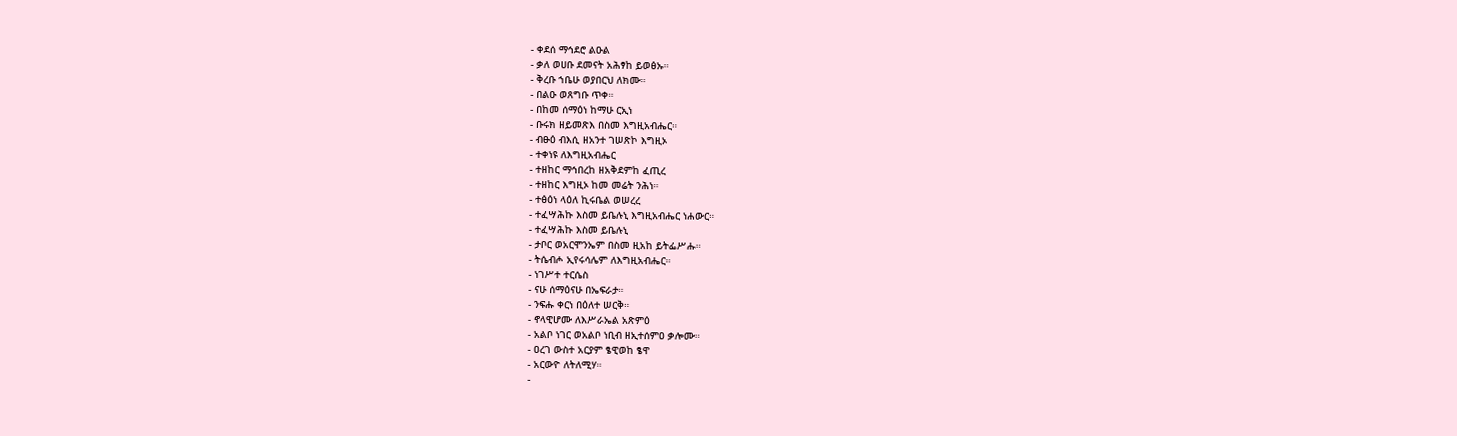- ቀደሰ ማኅደሮ ልዑል
- ቃለ ወሀቡ ደመናት አሕፃከ ይወፅኡ።
- ቅረቡ ኀቤሁ ወያበርህ ለክሙ።
- በልዑ ወጸግቡ ጥቀ።
- በከመ ሰማዕነ ከማሁ ርኢነ
- ቡሩክ ዘይመጽእ በስመ እግዚአብሔር።
- ብፁዕ ብእሲ ዘአንተ ገሠጽኮ እግዚኦ
- ተቀነዩ ለእግዚአብሔር
- ተዘከር ማኅበረከ ዘአቅደምከ ፈጢረ
- ተዘከር እግዚኦ ከመ መሬት ንሕነ።
- ተፅዕነ ላዕለ ኪሩቤል ወሠረረ
- ተፈሣሕኩ እስመ ይቤሉኒ እግዚአብሔር ነሐውር።
- ተፈሣሕኩ እስመ ይቤሉኒ
- ታቦር ወአርሞንኤም በስመ ዚአከ ይትፌሥሑ።
- ትሴብሖ ኢየሩሳሌም ለእግዚአብሔር።
- ነገሥተ ተርሴስ
- ናሁ ሰማዕናሁ በኤፍራታ።
- ንፍሑ ቀርነ በዕለተ ሠርቅ።
- ኖላዊሆሙ ለእሥራኤል አጽምዕ
- አልቦ ነገር ወአልቦ ነቢብ ዘኢተሰምዐ ቃሎሙ።
- ዐረገ ውስተ አርያም ፄዊወከ ፄዋ
- አርውዮ ለትለሚሃ።
-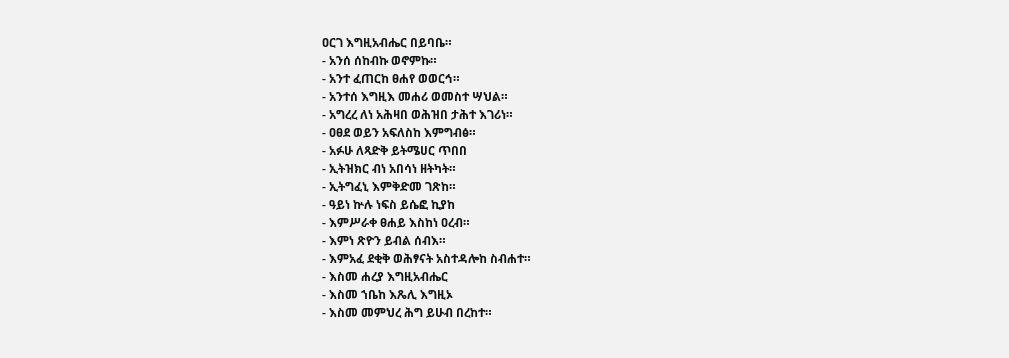ዐርገ እግዚአብሔር በይባቤ።
- አንሰ ሰከብኩ ወኖምኩ።
- አንተ ፈጠርከ ፀሐየ ወወርኅ።
- አንተሰ እግዚእ መሐሪ ወመስተ ሣህል።
- አግረረ ለነ አሕዛበ ወሕዝበ ታሕተ እገሪነ።
- ዐፀደ ወይን አፍለስከ እምግብፅ።
- አፉሁ ለጻድቅ ይትሜሀር ጥበበ
- ኢትዝክር ብነ አበሳነ ዘትካት።
- ኢትግፈኒ እምቅድመ ገጽከ።
- ዓይነ ኵሉ ነፍስ ይሴፎ ኪያከ
- እምሥራቀ ፀሐይ እስከነ ዐረብ።
- እምነ ጽዮን ይብል ሰብእ።
- እምአፈ ደቂቅ ወሕፃናት አስተዳሎከ ስብሐተ።
- እስመ ሐረያ እግዚአብሔር
- እስመ ኀቤከ እጼሊ እግዚኦ
- እስመ መምህረ ሕግ ይሁብ በረከተ።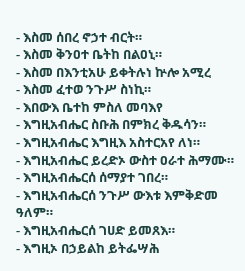- እስመ ሰበረ ኖኃተ ብርት።
- እስመ ቅንዐተ ቤትከ በልዐኒ።
- እስመ በእንቲአሁ ይቀትሉነ ኵሎ አሚረ
- እስመ ፈተወ ንጉሥ ስነኪ።
- እበውእ ቤተከ ምስለ መባእየ
- እግዚአብሔር ስቡሕ በምክረ ቅዱሳን።
- እግዚአብሔር እግዚእ አስተርአየ ለነ።
- እግዚአብሔር ይረድኦ ውስተ ዐራተ ሕማሙ።
- እግዚአብሔርሰ ሰማያተ ገበረ።
- እግዚአብሔርሰ ንጉሥ ውእቱ እምቅድመ ዓለም።
- እግዚአብሔርሰ ገሀድ ይመጸእ።
- እግዚኦ በኃይልከ ይትፌሣሕ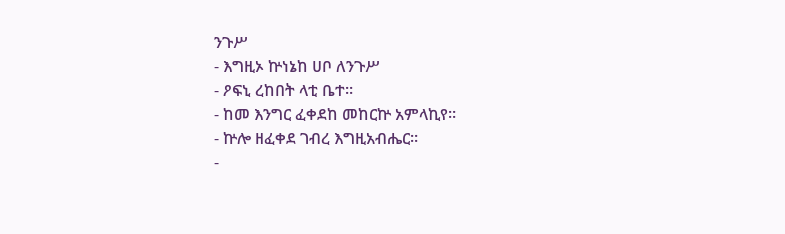ንጉሥ
- እግዚኦ ኵነኔከ ሀቦ ለንጉሥ
- ዖፍኒ ረከበት ላቲ ቤተ።
- ከመ እንግር ፈቀደከ መከርኵ አምላኪየ።
- ኵሎ ዘፈቀደ ገብረ እግዚአብሔር።
-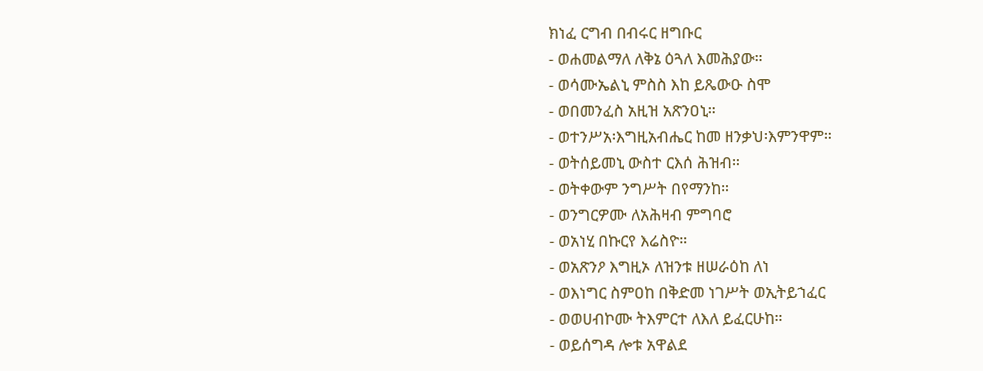ክነፈ ርግብ በብሩር ዘግቡር
- ወሐመልማለ ለቅኔ ዕጓለ እመሕያው።
- ወሳሙኤልኒ ምስስ እከ ይጼውዑ ስሞ
- ወበመንፈስ አዚዝ አጽንዐኒ።
- ወተንሥአ፡እግዚአብሔር ከመ ዘንቃህ፡እምንዋም።
- ወትሰይመኒ ውስተ ርእሰ ሕዝብ።
- ወትቀውም ንግሥት በየማንከ።
- ወንግርዎሙ ለአሕዛብ ምግባሮ
- ወአነሂ በኩርየ እሬስዮ።
- ወአጽንዖ እግዚኦ ለዝንቱ ዘሠራዕከ ለነ
- ወእነግር ስምዐከ በቅድመ ነገሥት ወኢትይኀፈር
- ወወሀብኮሙ ትእምርተ ለእለ ይፈርሁከ።
- ወይሰግዳ ሎቱ አዋልደ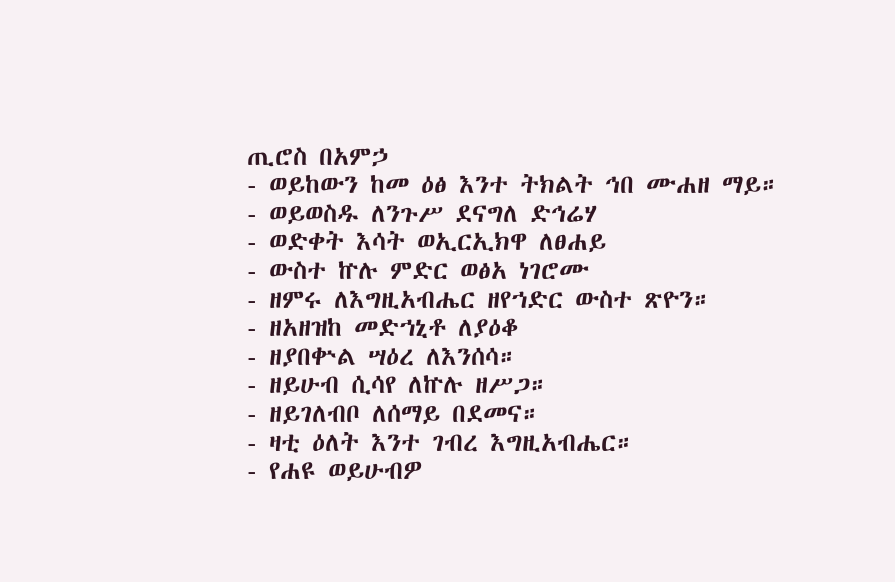ጢሮስ በአምኃ
- ወይከውን ከመ ዕፅ እንተ ትክልት ኅበ ሙሐዘ ማይ።
- ወይወስዱ ለንጉሥ ደናግለ ድኅሬሃ
- ወድቀት እሳት ወኢርኢክዋ ለፀሐይ
- ውስተ ኵሉ ምድር ወፅአ ነገሮሙ
- ዘምሩ ለእግዚአብሔር ዘየኀድር ውስተ ጽዮን።
- ዘአዘዝከ መድኀኒቶ ለያዕቆ
- ዘያበቍል ሣዕረ ለእንሰሳ።
- ዘይሁብ ሲሳየ ለኵሉ ዘሥጋ።
- ዘይገለብቦ ለሰማይ በደመና።
- ዛቲ ዕለት እንተ ገብረ እግዚአብሔር።
- የሐዩ ወይሁብዎ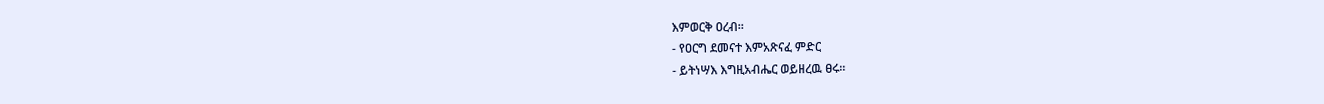እምወርቅ ዐረብ።
- የዐርግ ደመናተ እምአጽናፈ ምድር
- ይትነሣእ እግዚአብሔር ወይዘረዉ ፀሩ።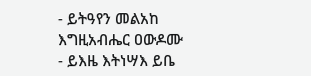- ይትዓየን መልአከ እግዚአብሔር ዐውዶሙ
- ይእዜ እትነሣእ ይቤ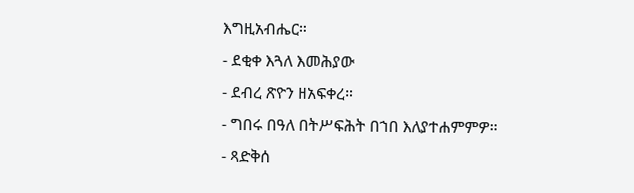እግዚአብሔር።
- ደቂቀ እጓለ እመሕያው
- ደብረ ጽዮን ዘአፍቀረ።
- ግበሩ በዓለ በትሥፍሕት በኀበ እለያተሐምምዎ።
- ጻድቅሰ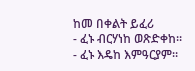ከመ በቀልት ይፈሪ
- ፈኑ ብርሃነከ ወጽድቀከ።
- ፈኑ እዴከ እምዓርያም።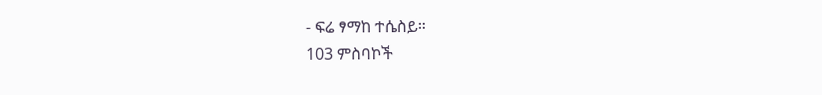- ፍሬ ፃማከ ተሴስይ።
103 ምስባኮች